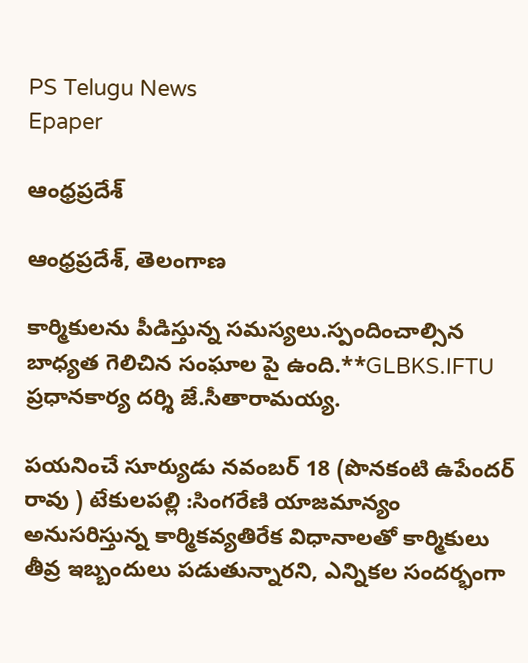PS Telugu News
Epaper

ఆంధ్రప్రదేశ్

ఆంధ్రప్రదేశ్, తెలంగాణ

కార్మికులను పీడిస్తున్న సమస్యలు.స్పందించాల్సిన బాధ్యత గెలిచిన సంఘాల పై ఉంది.**GLBKS.IFTU ప్రధానకార్య దర్శి జే.సీతారామయ్య.

పయనించే సూర్యుడు నవంబర్ 18 (పొనకంటి ఉపేందర్ రావు ) టేకులపల్లి :సింగరేణి యాజమాన్యం అనుసరిస్తున్న కార్మికవ్యతిరేక విధానాలతో కార్మికులు తీవ్ర ఇబ్బందులు పడుతున్నారని, ఎన్నికల సందర్భంగా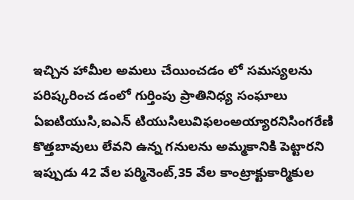ఇచ్చిన హామీల అమలు చేయించడం లో సమస్యలను పరిష్కరించ డంలో గుర్తింపు ప్రాతినిధ్య సంఘాలు ఏఐటియుసి,ఐఎన్ టియుసిలువిఫలంఅయ్యారనిసింగరేణి కొత్తబావులు లేవని ఉన్న గనులను అమ్మకానికి పెట్టారని ఇప్పుడు 42 వేల పర్మినెంట్,35 వేల కాంట్రాక్టుకార్మికుల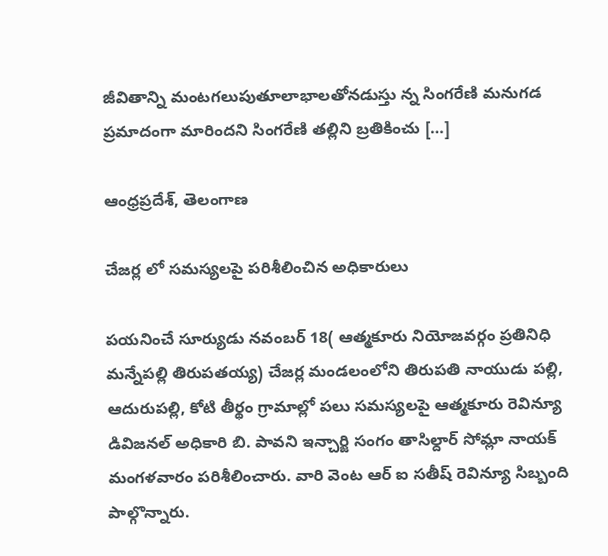జీవితాన్ని మంటగలుపుతూలాభాలతోనడుస్తు న్న సింగరేణి మనుగడ ప్రమాదంగా మారిందని సింగరేణి తల్లిని బ్రతికించు […]

ఆంధ్రప్రదేశ్, తెలంగాణ

చేజర్ల లో సమస్యలపై పరిశీలించిన అధికారులు

పయనించే సూర్యుడు నవంబర్ 18( ఆత్మకూరు నియోజవర్గం ప్రతినిధి మన్నేపల్లి తిరుపతయ్య) చేజర్ల మండలంలోని తిరుపతి నాయుడు పల్లి, ఆదురుపల్లి, కోటి తీర్థం గ్రామాల్లో పలు సమస్యలపై ఆత్మకూరు రెవిన్యూ డివిజనల్ అధికారి బి. పావని ఇన్చార్జి సంగం తాసిల్దార్ సోమ్లా నాయక్ మంగళవారం పరిశీలించారు. వారి వెంట ఆర్ ఐ సతీష్ రెవిన్యూ సిబ్బంది పాల్గొన్నారు.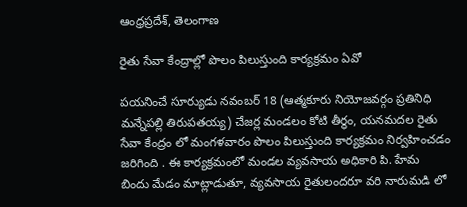ఆంధ్రప్రదేశ్, తెలంగాణ

రైతు సేవా కేంద్రాల్లో పొలం పిలుస్తుంది కార్యక్రమం ఏవో

పయనించే సూర్యుడు నవంబర్ 18 (ఆత్మకూరు నియోజవర్గం ప్రతినిధి మన్నేపల్లి తిరుపతయ్య) చేజర్ల మండలం కోటి తీర్థం, యనమదల రైతు సేవా కేంద్రం లో మంగళవారం పొలం పిలుస్తుంది కార్యక్రమం నిర్వహించడం జరిగింది . ఈ కార్యక్రమంలో మండల వ్యవసాయ అధికారి పి. హేమ బిందు మేడం మాట్లాడుతూ, వ్యవసాయ రైతులందరూ వరి నారుమడి లో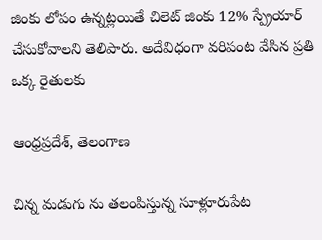జింకు లోపం ఉన్నట్లయితే చిలెట్ జింకు 12% స్ప్రేయార్ చేసుకోవాలని తెలిపారు. అదేవిధంగా వరిపంట వేసిన ప్రతి ఒక్క రైతులకు

ఆంధ్రప్రదేశ్, తెలంగాణ

చిన్న మడుగు ను తలంపిస్తున్న సూళ్లూరుపేట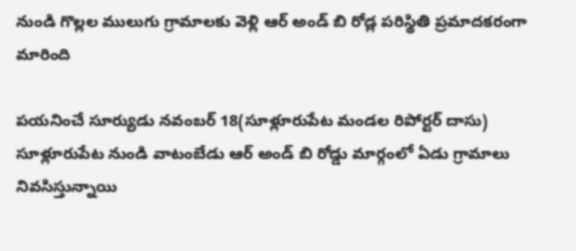నుండి గొల్లల ములుగు గ్రామాలకు వెళ్లి ఆర్ అండ్ బి రోడ్ల పరిస్థితి ప్రమాదకరంగా మారింది

పయనించే సూర్యుడు నవంబర్ 18(సూళ్లూరుపేట మండల రిపోర్టర్ దాసు) సూళ్లూరుపేట నుండి వాటంబేడు ఆర్ అండ్ బి రోడ్డు మార్గంలో ఏడు గ్రామాలు నివసిస్తున్నాయి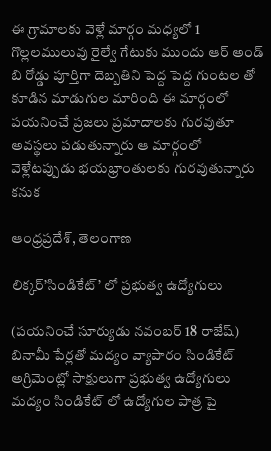ఈ గ్రామాలకు వెళ్లే మార్గం మధ్యలో 1 గొల్లలములువు రైల్వే గేటుకు ముందు ఆర్ అండ్ బి రోడ్డు పూర్తిగా దెబ్బతిని పెద్ద పెద్ద గుంటల తో కూడిన మాడుగుల మారింది ఈ మార్గంలో పయనించే ప్రజలు ప్రమాదాలకు గురవుతూ అవస్థలు పడుతున్నారు ఆ మార్గంలో వెళ్లేటప్పుడు భయభ్రాంతులకు గురవుతున్నారు కనుక

ఆంధ్రప్రదేశ్, తెలంగాణ

లిక్కర్’సిండికేట్’ లో ప్రభుత్వ ఉద్యోగులు

(పయనించే సూర్యుడు నవంబర్ 18 రాజేష్) బినామీ పేర్లతో మద్యం వ్యాపారం సిండికేట్ అగ్రిమెంట్లో సాక్షులుగా ప్రభుత్వ ఉద్యోగులు మద్యం సిండికేట్ లో ఉద్యోగుల పాత్ర పై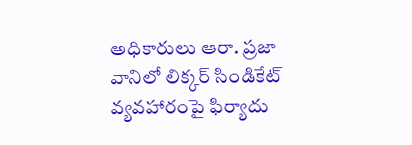అధికారులు ఆరా. ప్రజా వానిలో లిక్కర్ సిండికేట్ వ్యవహారంపై ఫిర్యాదు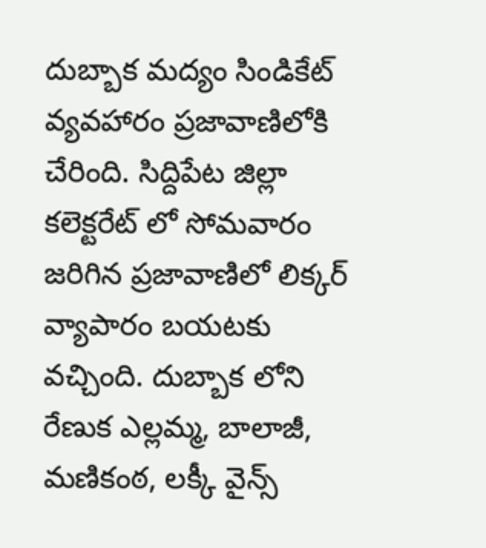దుబ్బాక మద్యం సిండికేట్ వ్యవహారం ప్రజావాణిలోకి చేరింది. సిద్దిపేట జిల్లా కలెక్టరేట్ లో సోమవారం జరిగిన ప్రజావాణిలో లిక్కర్ వ్యాపారం బయటకు వచ్చింది. దుబ్బాక లోని రేణుక ఎల్లమ్మ, బాలాజీ, మణికంఠ, లక్కీ వైన్స్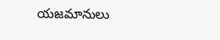యజమానులు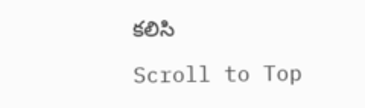కలిసి

Scroll to Top